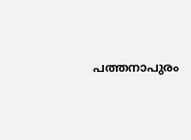പത്തനാപുരം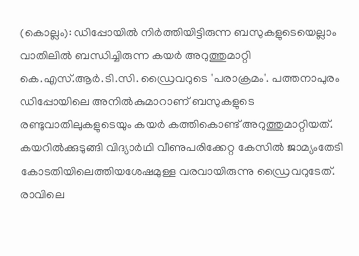(കൊല്ലം): ഡിപ്പോയിൽ നിർത്തിയിട്ടിരുന്ന ബസുകളുടെയെല്ലാം വാതിലിൽ ബന്ധിച്ചിരുന്ന കയർ അറുത്തുമാറ്റി കെ.എസ്.ആർ.ടി.സി. ഡ്രൈവറുടെ 'പരാക്രമം'. പത്തനാപുരം ഡിപ്പോയിലെ അനിൽകുമാറാണ് ബസുകളുടെ രണ്ടുവാതിലുകളുടെയും കയർ കത്തികൊണ്ട് അറുത്തുമാറ്റിയത്. കയറിൽക്കുടുങ്ങി വിദ്യാർഥി വീണുപരിക്കേറ്റ കേസിൽ ജാമ്യംതേടി കോടതിയിലെത്തിയശേഷമുള്ള വരവായിരുന്നു ഡ്രൈവറുടേത്. രാവിലെ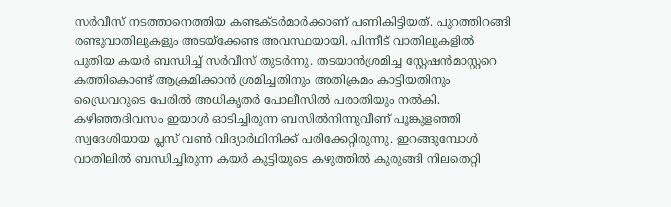സർവീസ് നടത്താനെത്തിയ കണ്ടക്ടർമാർക്കാണ് പണികിട്ടിയത്. പുറത്തിറങ്ങി രണ്ടുവാതിലുകളും അടയ്ക്കേണ്ട അവസ്ഥയായി. പിന്നീട് വാതിലുകളിൽ പുതിയ കയർ ബന്ധിച്ച് സർവീസ് തുടർന്നു. തടയാൻശ്രമിച്ച സ്റ്റേഷൻമാസ്റ്ററെ കത്തികൊണ്ട് ആക്രമിക്കാൻ ശ്രമിച്ചതിനും അതിക്രമം കാട്ടിയതിനും ഡ്രൈവറുടെ പേരിൽ അധികൃതർ പോലീസിൽ പരാതിയും നൽകി. കഴിഞ്ഞദിവസം ഇയാൾ ഓടിച്ചിരുന്ന ബസിൽനിന്നുവീണ് പൂങ്കുളഞ്ഞി സ്വദേശിയായ പ്ലസ് വൺ വിദ്യാർഥിനിക്ക് പരിക്കേറ്റിരുന്നു. ഇറങ്ങുമ്പോൾ വാതിലിൽ ബന്ധിച്ചിരുന്ന കയർ കുട്ടിയുടെ കഴുത്തിൽ കുരുങ്ങി നിലതെറ്റി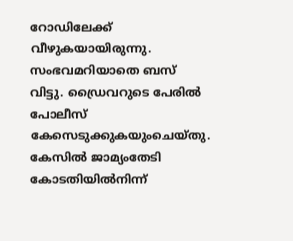റോഡിലേക്ക് വീഴുകയായിരുന്നു. സംഭവമറിയാതെ ബസ് വിട്ടു. ഡ്രൈവറുടെ പേരിൽ പോലീസ് കേസെടുക്കുകയുംചെയ്തു. കേസിൽ ജാമ്യംതേടി കോടതിയിൽനിന്ന്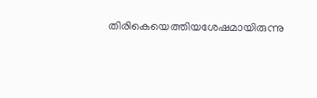തിരികെയെത്തിയശേഷമായിരുന്നു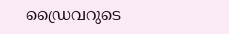ഡ്രൈവറുടെ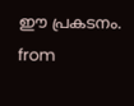ഈ പ്രകടനം.
from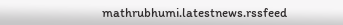mathrubhumi.latestnews.rssfeed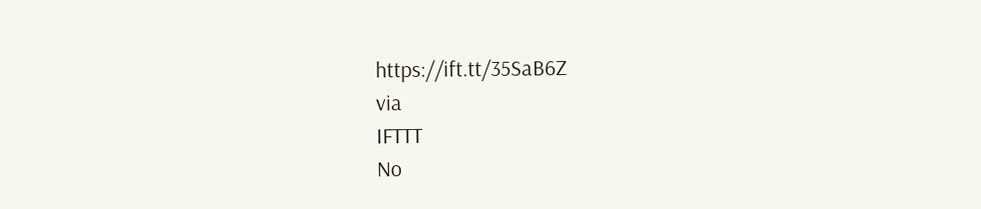https://ift.tt/35SaB6Z
via
IFTTT
No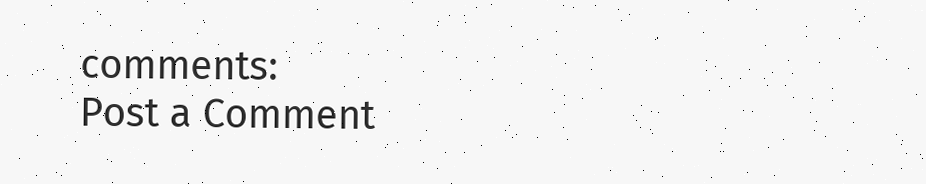comments:
Post a Comment